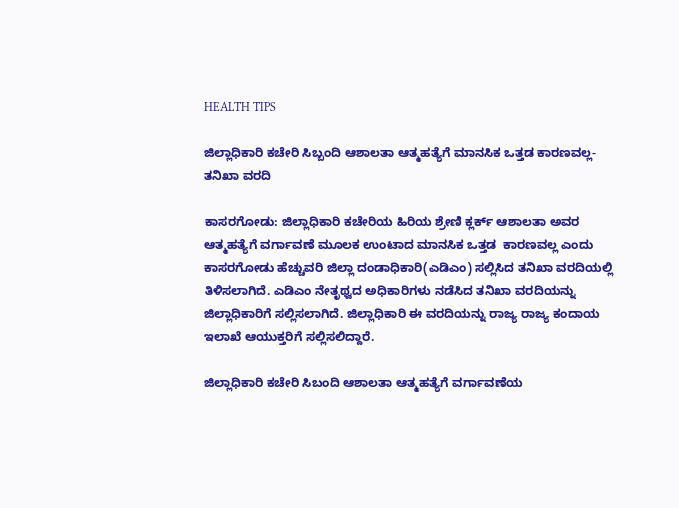HEALTH TIPS

ಜಿಲ್ಲಾಧಿಕಾರಿ ಕಚೇರಿ ಸಿಬ್ಬಂದಿ ಆಶಾಲತಾ ಆತ್ಮಹತ್ಯೆಗೆ ಮಾನಸಿಕ ಒತ್ತಡ ಕಾರಣವಲ್ಲ-ತನಿಖಾ ವರದಿ

ಕಾಸರಗೋಡು: ಜಿಲ್ಲಾಧಿಕಾರಿ ಕಚೇರಿಯ ಹಿರಿಯ ಶ್ರೇಣಿ ಕ್ಲರ್ಕ್ ಆಶಾಲತಾ ಅವರ ಆತ್ಮಹತ್ಯೆಗೆ ವರ್ಗಾವಣೆ ಮೂಲಕ ಉಂಟಾದ ಮಾನಸಿಕ ಒತ್ತಡ  ಕಾರಣವಲ್ಲ ಎಂದು ಕಾಸರಗೋಡು ಹೆಚ್ಚುವರಿ ಜಿಲ್ಲಾ ದಂಡಾಧಿಕಾರಿ(ಎಡಿಎಂ) ಸಲ್ಲಿಸಿದ ತನಿಖಾ ವರದಿಯಲ್ಲಿ ತಿಳಿಸಲಾಗಿದೆ. ಎಡಿಎಂ ನೇತೃಥ್ವದ ಅಧಿಕಾರಿಗಳು ನಡೆಸಿದ ತನಿಖಾ ವರದಿಯನ್ನು ಜಿಲ್ಲಾಧಿಕಾರಿಗೆ ಸಲ್ಲಿಸಲಾಗಿದೆ. ಜಿಲ್ಲಾಧಿಕಾರಿ ಈ ವರದಿಯನ್ನು ರಾಜ್ಯ ರಾಜ್ಯ ಕಂದಾಯ ಇಲಾಖೆ ಆಯುಕ್ತರಿಗೆ ಸಲ್ಲಿಸಲಿದ್ದಾರೆ.

ಜಿಲ್ಲಾಧಿಕಾರಿ ಕಚೇರಿ ಸಿಬಂದಿ ಆಶಾಲತಾ ಆತ್ಮಹತ್ಯೆಗೆ ವರ್ಗಾವಣೆಯ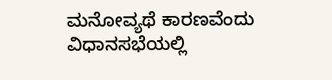ಮನೋವ್ಯಥೆ ಕಾರಣವೆಂದು  ವಿಧಾನಸಭೆಯಲ್ಲಿ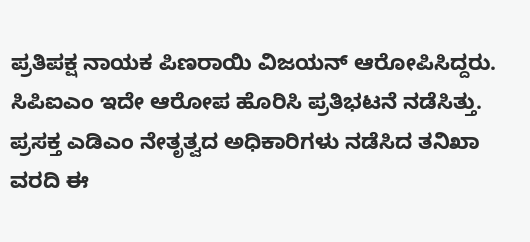ಪ್ರತಿಪಕ್ಷ ನಾಯಕ ಪಿಣರಾಯಿ ವಿಜಯನ್ ಆರೋಪಿಸಿದ್ದರು. ಸಿಪಿಐಎಂ ಇದೇ ಆರೋಪ ಹೊರಿಸಿ ಪ್ರತಿಭಟನೆ ನಡೆಸಿತ್ತು. ಪ್ರಸಕ್ತ ಎಡಿಎಂ ನೇತೃತ್ವದ ಅಧಿಕಾರಿಗಳು ನಡೆಸಿದ ತನಿಖಾ ವರದಿ ಈ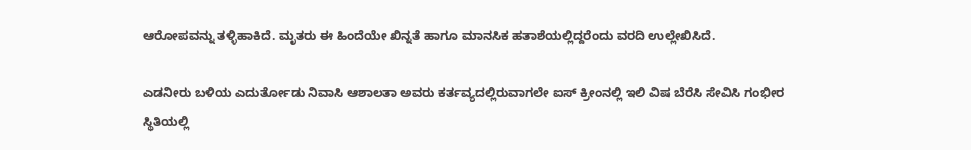ಆರೋಪವನ್ನು ತಳ್ಳಿಹಾಕಿದೆ. ಮೃತರು ಈ ಹಿಂದೆಯೇ ಖಿನ್ನತೆ ಹಾಗೂ ಮಾನಸಿಕ ಹತಾಶೆಯಲ್ಲಿದ್ದರೆಂದು ವರದಿ ಉಲ್ಲೇಖಿಸಿದೆ.

ಎಡನೀರು ಬಳಿಯ ಎದುರ್ತೋಡು ನಿವಾಸಿ ಆಶಾಲತಾ ಅವರು ಕರ್ತವ್ಯದಲ್ಲಿರುವಾಗಲೇ ಐಸ್ ಕ್ರೀಂನಲ್ಲಿ ಇಲಿ ವಿಷ ಬೆರೆಸಿ ಸೇವಿಸಿ ಗಂಭೀರ ಸ್ಥಿತಿಯಲ್ಲಿ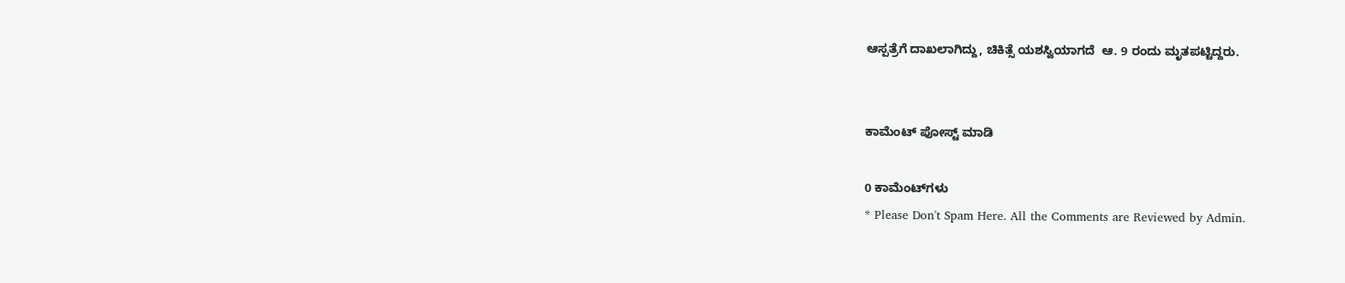ಆಸ್ಪತ್ರೆಗೆ ದಾಖಲಾಗಿದ್ದು, ಚಿಕಿತ್ಸೆ ಯಶಸ್ವಿಯಾಗದೆ  ಆ. 9 ರಂದು ಮೃತಪಟ್ಟಿದ್ದರು.


ಕಾಮೆಂಟ್‌‌ ಪೋಸ್ಟ್‌ ಮಾಡಿ

0 ಕಾಮೆಂಟ್‌ಗಳು
* Please Don't Spam Here. All the Comments are Reviewed by Admin.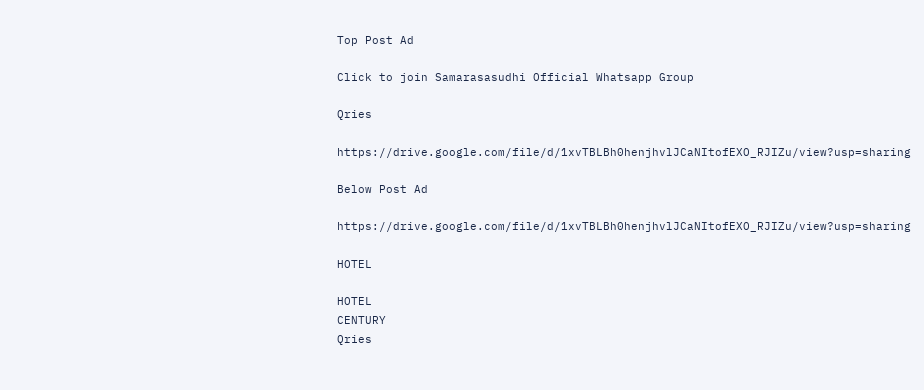Top Post Ad

Click to join Samarasasudhi Official Whatsapp Group

Qries

https://drive.google.com/file/d/1xvTBLBh0henjhvlJCaNItofEXO_RJIZu/view?usp=sharing

Below Post Ad

https://drive.google.com/file/d/1xvTBLBh0henjhvlJCaNItofEXO_RJIZu/view?usp=sharing

HOTEL

HOTEL
CENTURY
Qries